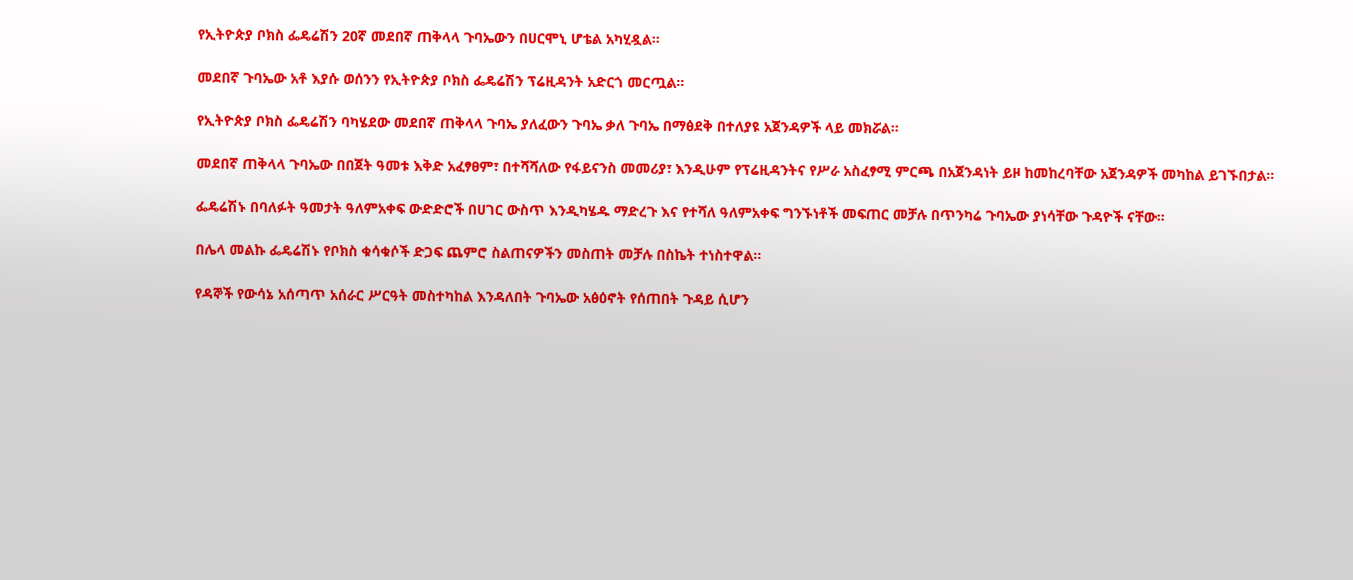የኢትዮጵያ ቦክስ ፌዴሬሽን 20ኛ መደበኛ ጠቅላላ ጉባኤውን በሀርሞኒ ሆቴል አካሂዷል።

መደበኛ ጉባኤው አቶ እያሱ ወሰንን የኢትዮጵያ ቦክስ ፌዴሬሽን ፕሬዚዳንት አድርጎ መርጧል።

የኢትዮጵያ ቦክስ ፌዴሬሽን ባካሄደው መደበኛ ጠቅላላ ጉባኤ ያለፈውን ጉባኤ ቃለ ጉባኤ በማፅደቅ በተለያዩ አጀንዳዎች ላይ መክሯል።

መደበኛ ጠቅላላ ጉባኤው በበጀት ዓመቱ እቅድ አፈፃፀም፣ በተሻሻለው የፋይናንስ መመሪያ፣ እንዲሁም የፕሬዚዳንትና የሥራ አስፈፃሚ ምርጫ በአጀንዳነት ይዞ ከመከረባቸው አጀንዳዎች መካከል ይገኙበታል።

ፌዴሬሽኑ በባለፉት ዓመታት ዓለምአቀፍ ውድድሮች በሀገር ውስጥ እንዲካሄዱ ማድረጉ እና የተሻለ ዓለምአቀፍ ግንኙነቶች መፍጠር መቻሉ በጥንካሬ ጉባኤው ያነሳቸው ጉዳዮች ናቸው።

በሌላ መልኩ ፌዴሬሽኑ የቦክስ ቁሳቁሶች ድጋፍ ጨምሮ ስልጠናዎችን መስጠት መቻሉ በስኬት ተነስተዋል።

የዳኞች የውሳኔ አሰጣጥ አሰራር ሥርዓት መስተካከል እንዳለበት ጉባኤው አፅዕኖት የሰጠበት ጉዳይ ሲሆን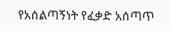የአሰልጣኝነት የፈቃድ አሰጣጥ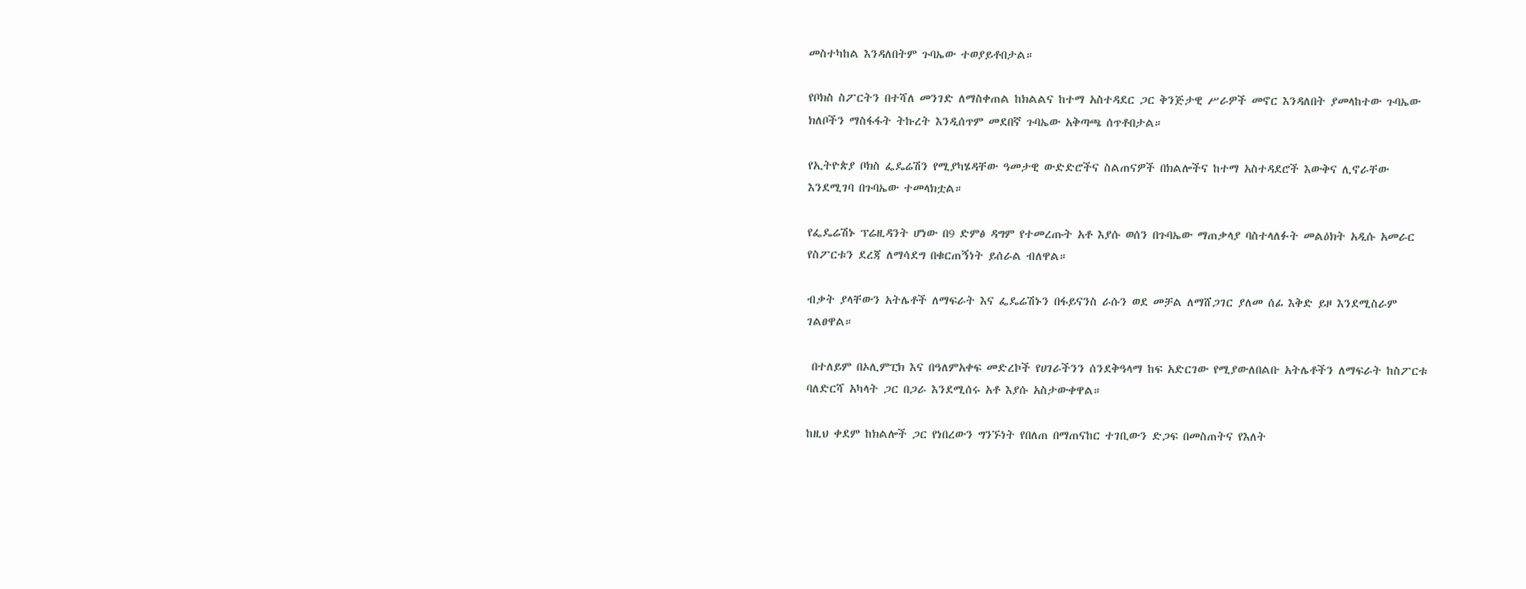መስተካከል እንዳለበትም ጉባኤው ተወያይቶበታል።

የቦክስ ስፖርትን በተሻለ መንገድ ለማስቀጠል ከክልልና ከተማ አስተዳደር ጋር ቅንጅታዊ ሥራዎች መኖር እንዳለበት ያመላከተው ጉባኤው ክለቦችን ማስፋፋት ትኩረት እንዲሰጥም መደበኛ ጉባኤው አቅጣጫ ሰጥቶበታል።

የኢትዮጵያ ቦክስ ፌዴሬሽን የሚያካሄዳቸው ዓመታዊ ውድድሮችና ስልጠናዎች በክልሎችና ከተማ አስተዳደሮች እውቅና ሊኖራቸው እንደሚገባ በጉባኤው ተመላክቷል።

የፌዴሬሽኑ ፕሬዚዳንት ሆነው በ9 ድምፅ ዳግም የተመረጡት አቶ እያሱ ወሰን በጉባኤው ማጠቃላያ ባስተላለፉት መልዕክት አዲሱ አመራር የስፖርቱን ደረጃ ለማሳደግ በቁርጠኝነት ይሰራል ብለዋል።

ብቃት ያላቸውን አትሌቶች ለማፍራት እና ፌዴሬሽኑን በፋይናንስ ራሱን ወደ መቻል ለማሸጋገር ያለመ ሰፊ እቅድ ይዞ እንደሚስራም ገልፀዋል።

 በተለይም በኦሊምፒክ እና በዓለምአቀፍ መድረኮች የሀገራችንን ሰንደቅዓላማ ከፍ አድርገው የሚያውለበልቡ አትሌቶችን ለማፍራት ከስፖርቱ ባለድርሻ አካላት ጋር በጋራ እንደሚሰሩ አቶ እያሱ አስታውቀዋል።

ከዚህ ቀደም ከክልሎች ጋር የነበረውን ግንኙነት የበለጠ በማጠናከር ተገቢውን ድጋፍ በመስጠትና የእለት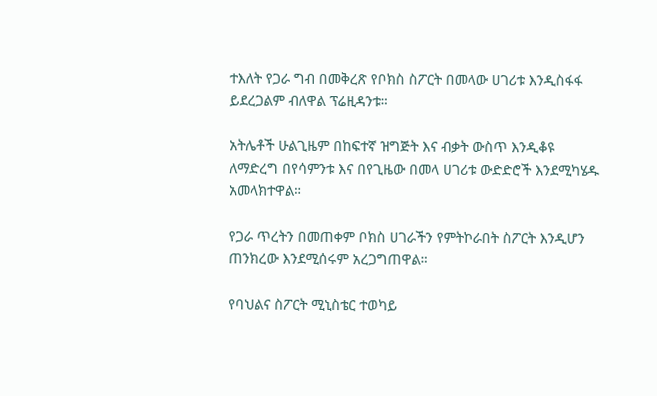ተእለት የጋራ ግብ በመቅረጽ የቦክስ ስፖርት በመላው ሀገሪቱ እንዲስፋፋ ይደረጋልም ብለዋል ፕሬዚዳንቱ።

አትሌቶች ሁልጊዜም በከፍተኛ ዝግጅት እና ብቃት ውስጥ እንዲቆዩ ለማድረግ በየሳምንቱ እና በየጊዜው በመላ ሀገሪቱ ውድድሮች እንደሚካሄዱ አመላክተዋል።

የጋራ ጥረትን በመጠቀም ቦክስ ሀገራችን የምትኮራበት ስፖርት እንዲሆን ጠንክረው እንደሚሰሩም አረጋግጠዋል።

የባህልና ስፖርት ሚኒስቴር ተወካይ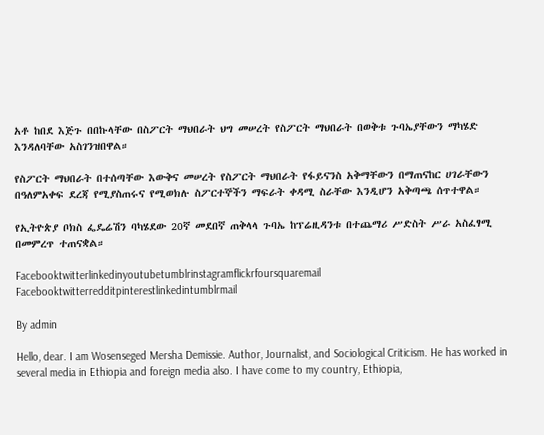አቶ ከበደ እጅጉ በበኩላቸው በስፖርት ማህበራት ህግ መሠረት የስፖርት ማህበራት በወቅቱ ጉባኤያቸውን ማካሄድ እንዳለባቸው አስገንዝበዋል።

የስፖርት ማህበራት በተሰጣቸው እውቅና መሠረት የስፖርት ማህበራት የፋይናንስ አቅማቸውን በማጠናከር ሀገራቸውን በዓለምአቀፍ ደረጃ የሚያስጠሩና የሚወክሉ ስፖርተኞችን ማፍራት ቀዳሚ ስራቸው እንዲሆን አቅጣጫ ሰጥተዋል።

የኢትዮጵያ ቦክስ ፌዴሬሽን ባካሄደው 20ኛ መደበኛ ጠቅላላ ጉባኤ ከፕሬዚዳንቱ በተጨማሪ ሥድስት ሥራ አስፈፃሚ በመምረጥ ተጠናቋል።

Facebooktwitterlinkedinyoutubetumblrinstagramflickrfoursquaremail
Facebooktwitterredditpinterestlinkedintumblrmail

By admin

Hello, dear. I am Wosenseged Mersha Demissie. Author, Journalist, and Sociological Criticism. He has worked in several media in Ethiopia and foreign media also. I have come to my country, Ethiopia,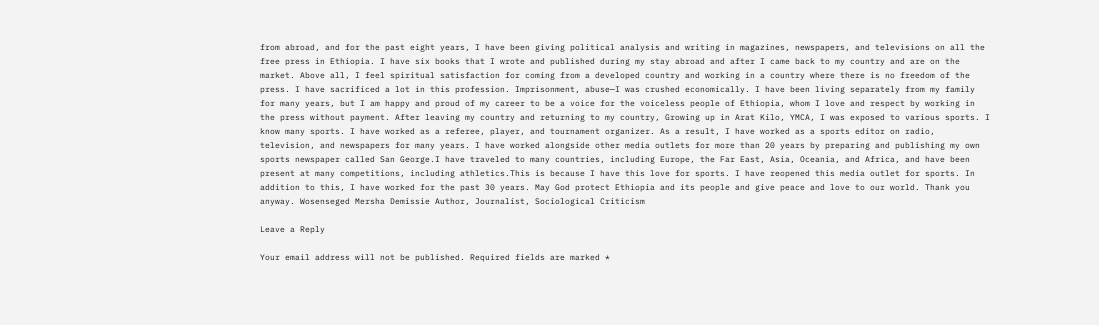from abroad, and for the past eight years, I have been giving political analysis and writing in magazines, newspapers, and televisions on all the free press in Ethiopia. I have six books that I wrote and published during my stay abroad and after I came back to my country and are on the market. Above all, I feel spiritual satisfaction for coming from a developed country and working in a country where there is no freedom of the press. I have sacrificed a lot in this profession. Imprisonment, abuse—I was crushed economically. I have been living separately from my family for many years, but I am happy and proud of my career to be a voice for the voiceless people of Ethiopia, whom I love and respect by working in the press without payment. After leaving my country and returning to my country, Growing up in Arat Kilo, YMCA, I was exposed to various sports. I know many sports. I have worked as a referee, player, and tournament organizer. As a result, I have worked as a sports editor on radio, television, and newspapers for many years. I have worked alongside other media outlets for more than 20 years by preparing and publishing my own sports newspaper called San George.I have traveled to many countries, including Europe, the Far East, Asia, Oceania, and Africa, and have been present at many competitions, including athletics.This is because I have this love for sports. I have reopened this media outlet for sports. In addition to this, I have worked for the past 30 years. May God protect Ethiopia and its people and give peace and love to our world. Thank you anyway. Wosenseged Mersha Demissie Author, Journalist, Sociological Criticism

Leave a Reply

Your email address will not be published. Required fields are marked *